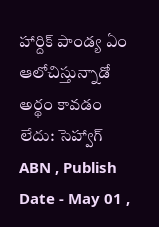హార్దిక్ పాండ్య ఏం ఆలోచిస్తున్నాడో అర్థం కావడం లేదు: సెహ్వాగ్
ABN , Publish Date - May 01 ,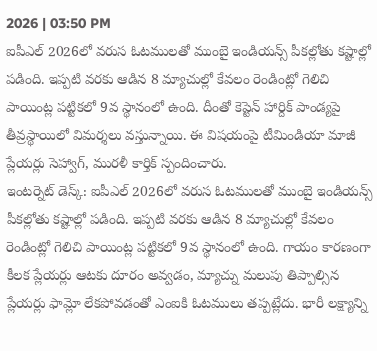2026 | 03:50 PM
ఐపీఎల్ 2026లో వరుస ఓటములతో ముంబై ఇండియన్స్ పీకల్లోతు కష్టాల్లో పడింది. ఇప్పటి వరకు ఆడిన 8 మ్యాచుల్లో కేవలం రెండింట్లో గెలిచి పాయింట్ల పట్టికలో 9వ స్థానంలో ఉంది. దీంతో కెప్టెన్ హార్దిక్ పాండ్యపై తీవ్రస్థాయిలో విమర్శలు వస్తున్నాయి. ఈ విషయంపై టీమిండియా మాజీ ప్లేయర్లు సెహ్వాగ్, మురళీ కార్తిక్ స్పందించారు.
ఇంటర్నెట్ డెస్క్: ఐపీఎల్ 2026లో వరుస ఓటములతో ముంబై ఇండియన్స్ పీకల్లోతు కష్టాల్లో పడింది. ఇప్పటి వరకు ఆడిన 8 మ్యాచుల్లో కేవలం రెండింట్లో గెలిచి పాయింట్ల పట్టికలో 9వ స్థానంలో ఉంది. గాయం కారణంగా కీలక ప్లేయర్లు ఆటకు దూరం అవ్వడం, మ్యాచ్ను మలుపు తిప్పాల్సిన ప్లేయర్లు ఫామ్లో లేకపోవడంతో ఎంఐకి ఓటములు తప్పట్లేదు. భారీ లక్ష్యాన్ని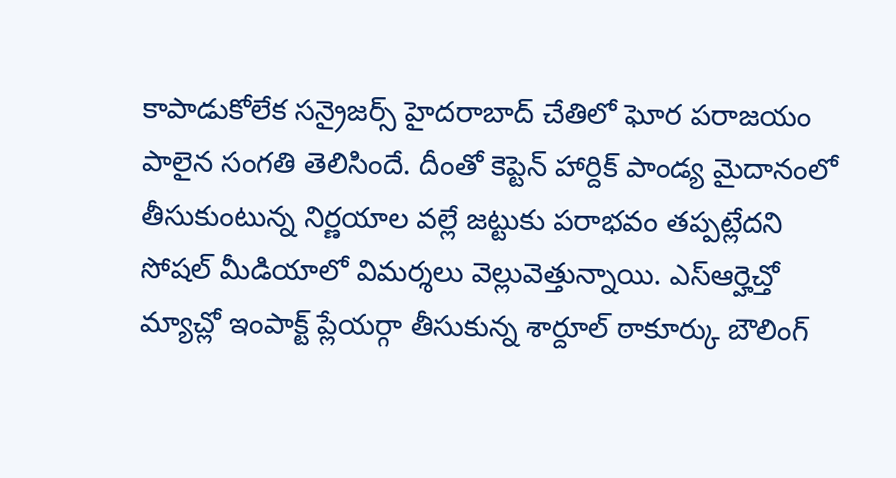కాపాడుకోలేక సన్రైజర్స్ హైదరాబాద్ చేతిలో ఘోర పరాజయం పాలైన సంగతి తెలిసిందే. దీంతో కెప్టెన్ హార్దిక్ పాండ్య మైదానంలో తీసుకుంటున్న నిర్ణయాల వల్లే జట్టుకు పరాభవం తప్పట్లేదని సోషల్ మీడియాలో విమర్శలు వెల్లువెత్తున్నాయి. ఎస్ఆర్హెచ్తో మ్యాచ్లో ఇంపాక్ట్ ప్లేయర్గా తీసుకున్న శార్దూల్ ఠాకూర్కు బౌలింగ్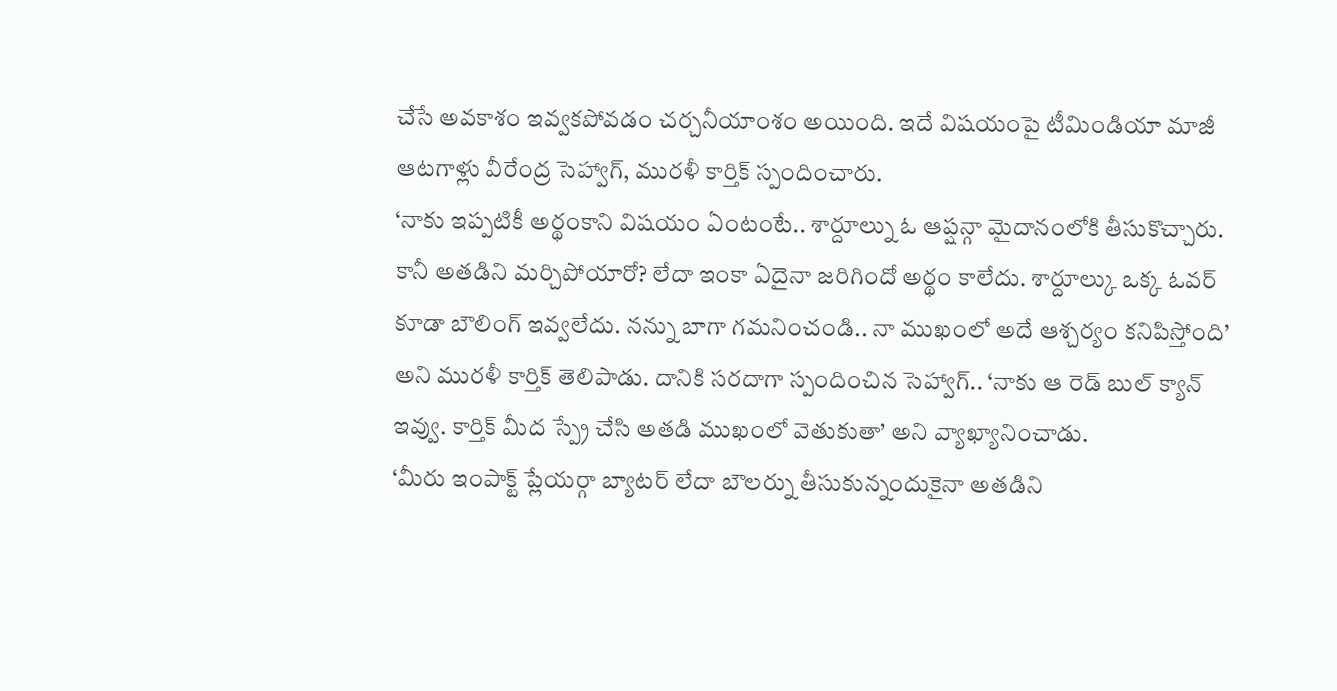చేసే అవకాశం ఇవ్వకపోవడం చర్చనీయాంశం అయింది. ఇదే విషయంపై టీమిండియా మాజీ ఆటగాళ్లు వీరేంద్ర సెహ్వాగ్, మురళీ కార్తిక్ స్పందించారు.
‘నాకు ఇప్పటికీ అర్థంకాని విషయం ఏంటంటే.. శార్దూల్ను ఓ ఆప్షన్గా మైదానంలోకి తీసుకొచ్చారు. కానీ అతడిని మర్చిపోయారో? లేదా ఇంకా ఏదైనా జరిగిందో అర్థం కాలేదు. శార్దూల్కు ఒక్క ఓవర్ కూడా బౌలింగ్ ఇవ్వలేదు. నన్ను బాగా గమనించండి.. నా ముఖంలో అదే ఆశ్చర్యం కనిపిస్తోంది’ అని మురళీ కార్తిక్ తెలిపాడు. దానికి సరదాగా స్పందించిన సెహ్వాగ్.. ‘నాకు ఆ రెడ్ బుల్ క్యాన్ ఇవ్వు. కార్తిక్ మీద స్ప్రే చేసి అతడి ముఖంలో వెతుకుతా’ అని వ్యాఖ్యానించాడు.
‘మీరు ఇంపాక్ట్ ప్లేయర్గా బ్యాటర్ లేదా బౌలర్ను తీసుకున్నందుకైనా అతడిని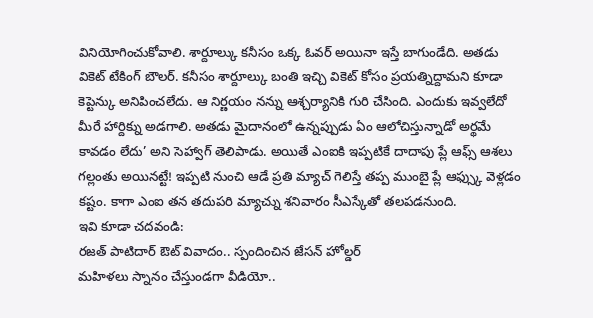వినియోగించుకోవాలి. శార్దూల్కు కనీసం ఒక్క ఓవర్ అయినా ఇస్తే బాగుండేది. అతడు వికెట్ టేకింగ్ బౌలర్. కనీసం శార్దూల్కు బంతి ఇచ్చి వికెట్ కోసం ప్రయత్నిద్దామని కూడా కెప్టెన్కు అనిపించలేదు. ఆ నిర్ణయం నన్ను ఆశ్చర్యానికి గురి చేసింది. ఎందుకు ఇవ్వలేదో మీరే హార్దిక్ను అడగాలి. అతడు మైదానంలో ఉన్నప్పుడు ఏం ఆలోచిస్తున్నాడో అర్థమే కావడం లేదు’ అని సెహ్వాగ్ తెలిపాడు. అయితే ఎంఐకి ఇప్పటికే దాదాపు ప్లే ఆఫ్స్ ఆశలు గల్లంతు అయినట్టే! ఇప్పటి నుంచి ఆడే ప్రతి మ్యాచ్ గెలిస్తే తప్ప ముంబై ప్లే ఆఫ్స్కు వెళ్లడం కష్టం. కాగా ఎంఐ తన తదుపరి మ్యాచ్ను శనివారం సీఎస్కేతో తలపడనుంది.
ఇవి కూడా చదవండి:
రజత్ పాటిదార్ ఔట్ వివాదం.. స్పందించిన జేసన్ హోల్డర్
మహిళలు స్నానం చేస్తుండగా వీడియో..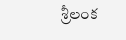శ్రీలంక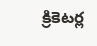క్రికెటర్ల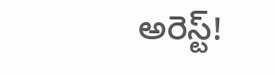అరెస్ట్!